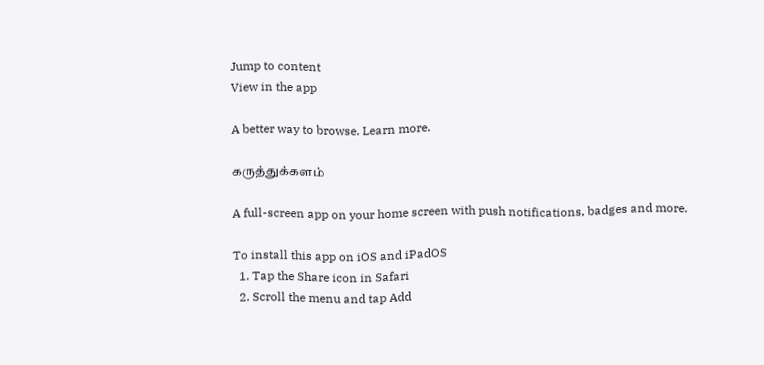Jump to content
View in the app

A better way to browse. Learn more.

கருத்துக்களம்

A full-screen app on your home screen with push notifications, badges and more.

To install this app on iOS and iPadOS
  1. Tap the Share icon in Safari
  2. Scroll the menu and tap Add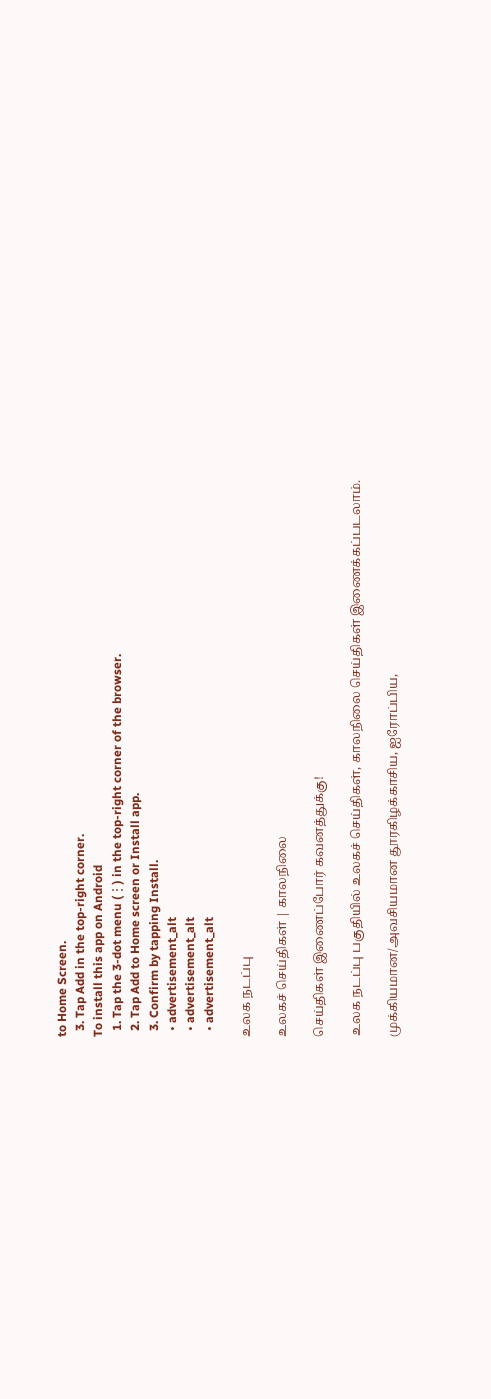to Home Screen.
  3. Tap Add in the top-right corner.
To install this app on Android
  1. Tap the 3-dot menu (⋮) in the top-right corner of the browser.
  2. Tap Add to Home screen or Install app.
  3. Confirm by tapping Install.
  • advertisement_alt
  • advertisement_alt
  • advertisement_alt

உலக நடப்பு

உலகச் செய்திகள் | காலநிலை

செய்திகள் இணைப்போர் கவனத்துக்கு!

உலக நடப்பு பகுதியில் உலகச் செய்திகள், காலநிலை செய்திகள் இணைக்கப்படலாம்.

முக்கியமான/அவசியமான தூரகிழக்காசிய, ஐரோப்பிய,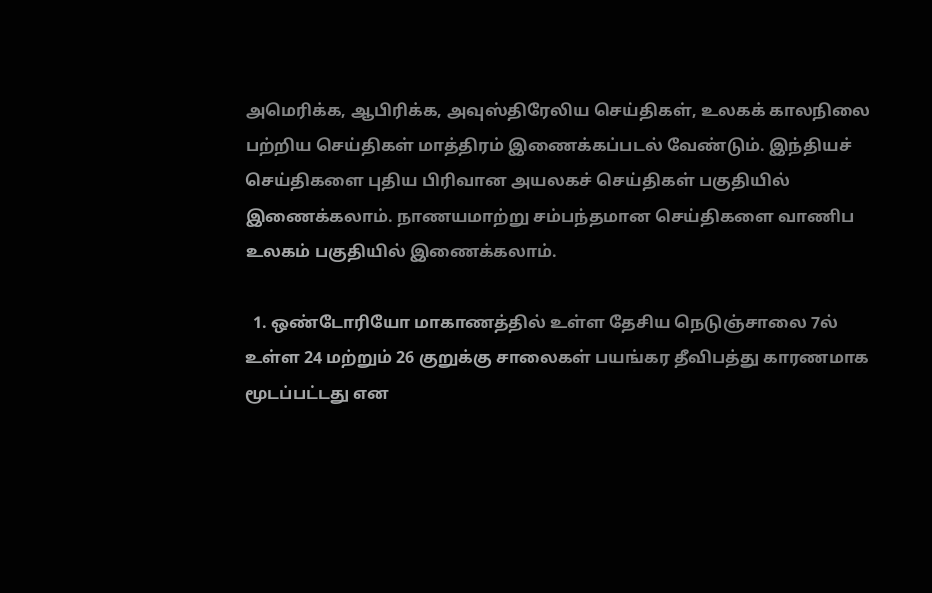அமெரிக்க, ஆபிரிக்க, அவுஸ்திரேலிய செய்திகள், உலகக் காலநிலை பற்றிய செய்திகள் மாத்திரம் இணைக்கப்படல் வேண்டும். இந்தியச் செய்திகளை புதிய பிரிவான அயலகச் செய்திகள் பகுதியில் இணைக்கலாம். நாணயமாற்று சம்பந்தமான செய்திகளை வாணிப உலகம் பகுதியில் இணைக்கலாம்.

  1. ஒண்டோரியோ மாகாணத்தில் உள்ள தேசிய நெடுஞ்சாலை 7ல் உள்ள 24 மற்றும் 26 குறுக்கு சாலைகள் பயங்கர தீவிபத்து காரணமாக மூடப்பட்டது என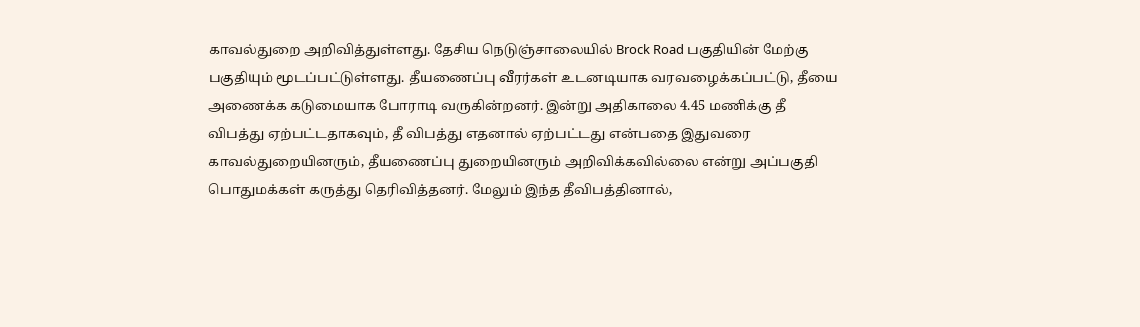காவல்துறை அறிவித்துள்ளது. தேசிய நெடுஞ்சாலையில் Brock Road பகுதியின் மேற்கு பகுதியும் மூடப்பட்டுள்ளது. தீயணைப்பு வீரர்கள் உடனடியாக வரவழைக்கப்பட்டு, தீயை அணைக்க கடுமையாக போராடி வருகின்றனர். இன்று அதிகாலை 4.45 மணிக்கு தீ விபத்து ஏற்பட்டதாகவும், தீ விபத்து எதனால் ஏற்பட்டது என்பதை இதுவரை காவல்துறையினரும், தீயணைப்பு துறையினரும் அறிவிக்கவில்லை என்று அப்பகுதி பொதுமக்கள் கருத்து தெரிவித்தனர். மேலும் இந்த தீவிபத்தினால்,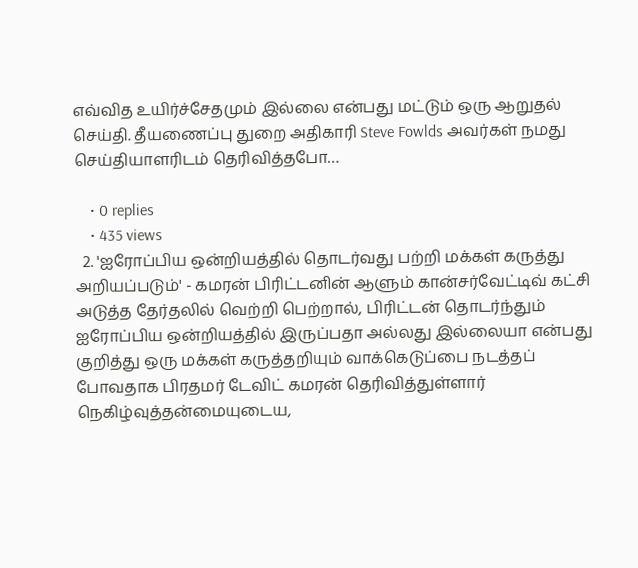எவ்வித உயிர்ச்சேதமும் இல்லை என்பது மட்டும் ஒரு ஆறுதல் செய்தி. தீயணைப்பு துறை அதிகாரி Steve Fowlds அவர்கள் நமது செய்தியாளரிடம் தெரிவித்தபோ…

    • 0 replies
    • 435 views
  2. 'ஐரோப்பிய ஒன்றியத்தில் தொடர்வது பற்றி மக்கள் கருத்து அறியப்படும்' - கமரன் பிரிட்டனின் ஆளும் கான்சர்வேட்டிவ் கட்சி அடுத்த தேர்தலில் வெற்றி பெற்றால், பிரிட்டன் தொடர்ந்தும் ஐரோப்பிய ஒன்றியத்தில் இருப்பதா அல்லது இல்லையா என்பது குறித்து ஒரு மக்கள் கருத்தறியும் வாக்கெடுப்பை நடத்தப் போவதாக பிரதமர் டேவிட் கமரன் தெரிவித்துள்ளார் நெகிழ்வுத்தன்மையுடைய,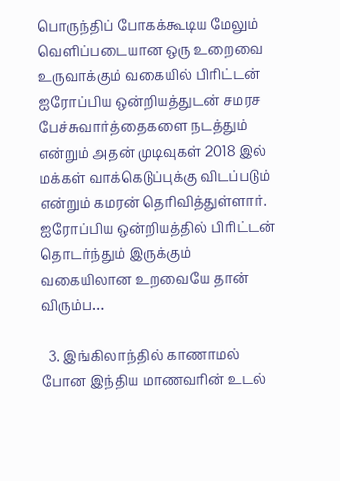பொருந்திப் போகக்கூடிய மேலும் வெளிப்படையான ஒரு உறைவை உருவாக்கும் வகையில் பிரிட்டன் ஐரோப்பிய ஒன்றியத்துடன் சமரச பேச்சுவார்த்தைகளை நடத்தும் என்றும் அதன் முடிவுகள் 2018 இல் மக்கள் வாக்கெடுப்புக்கு விடப்படும் என்றும் கமரன் தெரிவித்துள்ளார். ஐரோப்பிய ஒன்றியத்தில் பிரிட்டன் தொடர்ந்தும் இருக்கும் வகையிலான உறவையே தான் விரும்ப…

  3. இங்கிலாந்தில் காணாமல் போன இந்திய மாணவரின் உடல்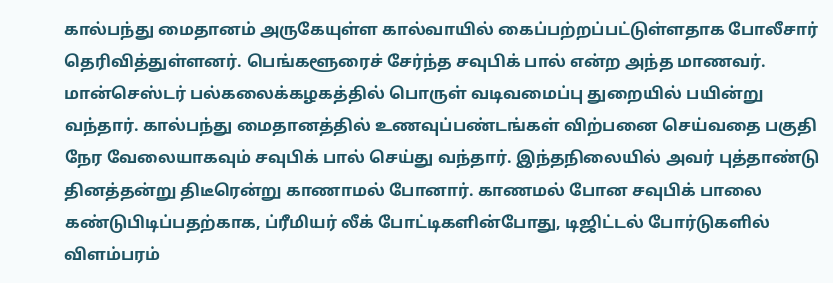கால்பந்து மைதானம் அருகேயுள்ள கால்வாயில் கைப்பற்றப்பட்டுள்ளதாக போலீசார் தெரிவித்துள்ளனர். பெங்களூரைச் சேர்ந்த சவுபிக் பால் என்ற அந்த மாணவர். மான்செஸ்டர் பல்கலைக்கழகத்தில் பொருள் வடிவமைப்பு துறையில் பயின்று வந்தார். கால்பந்து மைதானத்தில் உணவுப்பண்டங்கள் விற்பனை செய்வதை பகுதி நேர வேலையாகவும் சவுபிக் பால் செய்து வந்தார். இந்தநிலையில் அவர் புத்தாண்டு தினத்தன்று திடீரென்று காணாமல் போனார். காணமல் போன சவுபிக் பாலை கண்டுபிடிப்பதற்காக, ப்ரீமியர் லீக் போட்டிகளின்போது, டிஜிட்டல் போர்டுகளில் விளம்பரம்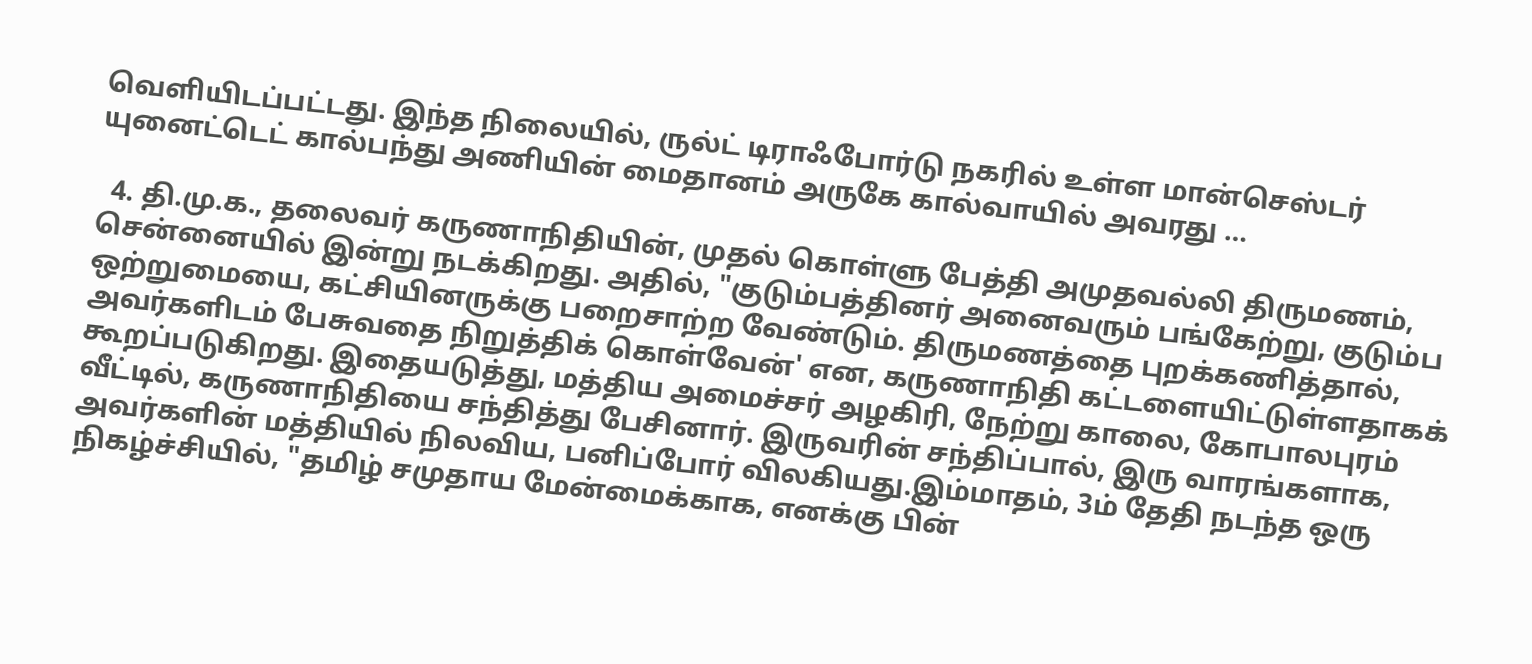வெளியிடப்பட்டது. இந்த நிலையில், ருல்ட் டிராஃபோர்டு நகரில் உள்ள மான்செஸ்டர் யுனைட்டெட் கால்பந்து அணியின் மைதானம் அருகே கால்வாயில் அவரது …

  4. தி.மு.க., தலைவர் கருணாநிதியின், முதல் கொள்ளு பேத்தி அமுதவல்லி திருமணம், சென்னையில் இன்று நடக்கிறது. அதில், "குடும்பத்தினர் அனைவரும் பங்கேற்று, குடும்ப ஒற்றுமையை, கட்சியினருக்கு பறைசாற்ற வேண்டும். திருமணத்தை புறக்கணித்தால், அவர்களிடம் பேசுவதை நிறுத்திக் கொள்வேன்' என, கருணாநிதி கட்டளையிட்டுள்ளதாகக் கூறப்படுகிறது. இதையடுத்து, மத்திய அமைச்சர் அழகிரி, நேற்று காலை, கோபாலபுரம் வீட்டில், கருணாநிதியை சந்தித்து பேசினார். இருவரின் சந்திப்பால், இரு வாரங்களாக, அவர்களின் மத்தியில் நிலவிய, பனிப்போர் விலகியது.இம்மாதம், 3ம் தேதி நடந்த ஒரு நிகழ்ச்சியில், "தமிழ் சமுதாய மேன்மைக்காக, எனக்கு பின்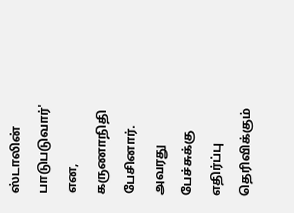ஸ்டாலின் பாடுபடுவார்' என, கருணாநிதி பேசினார். அவரது பேச்சுக்கு எதிர்ப்பு தெரிவிக்கும்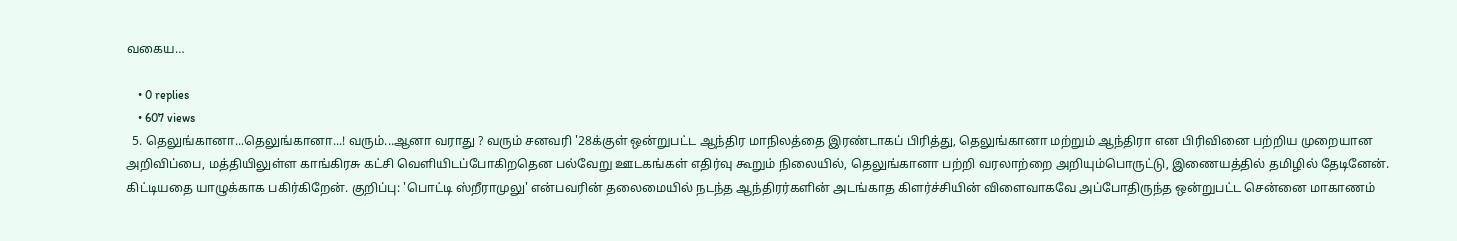வகைய…

    • 0 replies
    • 607 views
  5. தெலுங்கானா...தெலுங்கானா...! வரும்...ஆனா வராது ? வரும் சனவரி '28க்குள் ஒன்றுபட்ட ஆந்திர மாநிலத்தை இரண்டாகப் பிரித்து, தெலுங்கானா மற்றும் ஆந்திரா என பிரிவினை பற்றிய முறையான அறிவிப்பை, மத்தியிலுள்ள காங்கிரசு கட்சி வெளியிடப்போகிறதென பல்வேறு ஊடகங்கள் எதிர்வு கூறும் நிலையில், தெலுங்கானா பற்றி வரலாற்றை அறியும்பொருட்டு, இணையத்தில் தமிழில் தேடினேன். கிட்டியதை யாழுக்காக பகிர்கிறேன். குறிப்பு: 'பொட்டி ஸ்றீராமுலு' என்பவரின் தலைமையில் நடந்த ஆந்திரர்களின் அடங்காத கிளர்ச்சியின் விளைவாகவே அப்போதிருந்த ஒன்றுபட்ட சென்னை மாகாணம்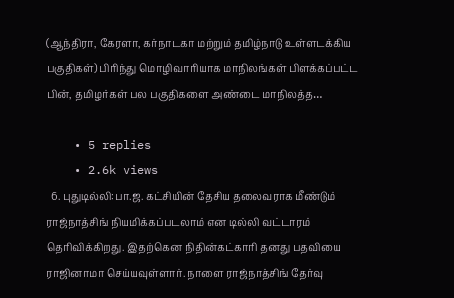(ஆந்திரா, கேரளா, கர்நாடகா மற்றும் தமிழ்நாடு உள்ளடக்கிய பகுதிகள்) பிரிந்து மொழிவாரியாக மாநிலங்கள் பிளக்கப்பட்ட பின், தமிழர்கள் பல பகுதிகளை அண்டை மாநிலத்த…

    • 5 replies
    • 2.6k views
  6. புதுடில்லி:பா.ஜ. கட்சியின் தேசிய தலைவராக மீண்டும் ராஜ்நாத்சிங் நியமிக்கப்படலாம் என டில்லி வட்டாரம் தெரிவிக்கிறது. இதற்கென நிதின்கட்காரி தனது பதவியை ராஜினாமா செய்யவுள்ளார். நாளை ராஜ்நாத்சிங் தேர்வு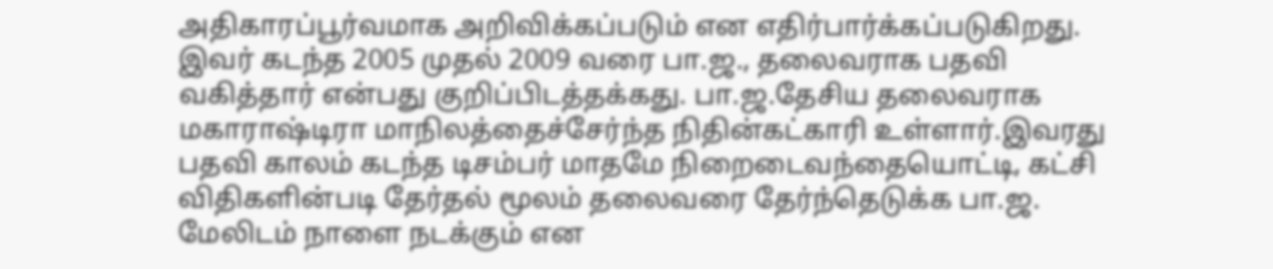அதிகாரப்பூர்வமாக அறிவிக்கப்படும் என எதிர்பார்க்கப்படுகிறது. இவர் கடந்த 2005 முதல் 2009 வரை பா.ஜ., தலைவராக பதவி வகித்தார் என்பது குறிப்பிடத்தக்கது. பா.ஜ.தேசிய தலைவராக மகாராஷ்டிரா மாநிலத்தைச்சேர்ந்த நிதின்கட்காரி உள்ளார்.இவரது பதவி காலம் கடந்த டிசம்பர் மாதமே நிறைடைவந்தையொட்டி, கட்சி விதிகளின்படி தேர்தல் மூலம் தலைவரை தேர்ந்தெடுக்க பா.ஜ. மேலிடம் நாளை நடக்கும் என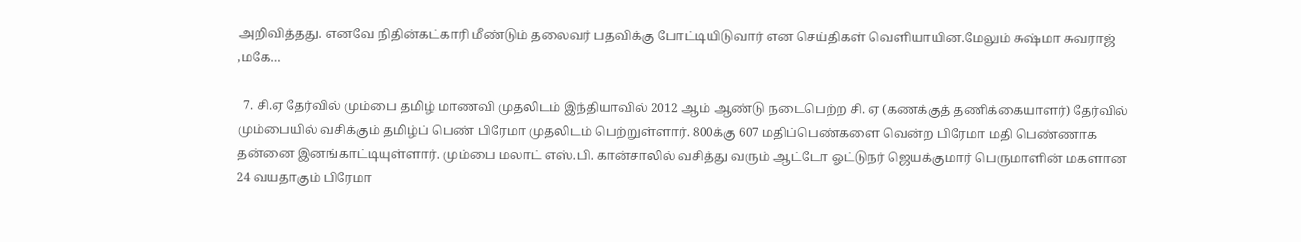அறிவித்தது. எனவே நிதின்கட்காரி மீண்டும் தலைவர் பதவிக்கு போட்டியிடுவார் என செய்திகள் வெளியாயின.மேலும் சுஷ்மா சுவராஜ் ,மகே…

  7. சி.ஏ தேர்வில் மும்பை தமிழ் மாணவி முதலிடம் இந்தியாவில் 2012 ஆம் ஆண்டு நடைபெற்ற சி. ஏ (கணக்குத் தணிக்கையாளர்) தேர்வில் மும்பையில் வசிக்கும் தமிழ்ப் பெண் பிரேமா முதலிடம் பெற்றுள்ளார். 800க்கு 607 மதிப்பெண்களை வென்ற பிரேமா மதி பெண்ணாக தன்னை இனங்காட்டியுள்ளார். மும்பை மலாட் எஸ்.பி. கான்சாலில் வசித்து வரும் ஆட்டோ ஓட்டுநர் ஜெயக்குமார் பெருமாளின் மகளான 24 வயதாகும் பிரேமா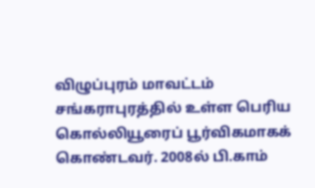விழுப்புரம் மாவட்டம் சங்கராபுரத்தில் உள்ள பெரிய கொல்லியூரைப் பூர்விகமாகக் கொண்டவர். 2008ல் பி.காம்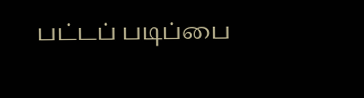பட்டப் படிப்பை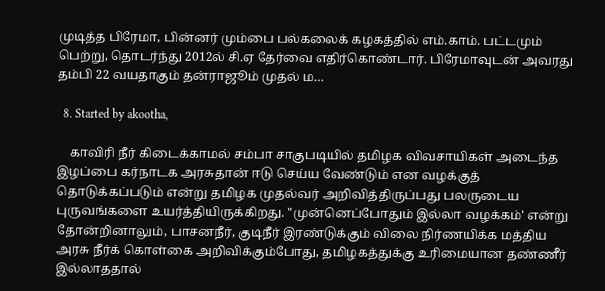முடித்த பிரேமா, பின்னர் மும்பை பல்கலைக் கழகத்தில் எம்.காம். பட்டமும் பெற்று, தொடர்ந்து 2012ல் சி.ஏ தேர்வை எதிர்கொண்டார். பிரேமாவுடன் அவரது தம்பி 22 வயதாகும் தன்ராஜூம் முதல் ம…

  8. Started by akootha,

    காவிரி நீர் கிடைக்காமல் சம்பா சாகுபடியில் தமிழக விவசாயிகள் அடைந்த இழப்பை கர்நாடக அரசுதான் ஈடு செய்ய வேண்டும் என வழக்குத் தொடுக்கப்படும் என்று தமிழக முதல்வர் அறிவித்திருப்பது பலருடைய புருவங்களை உயர்த்தியிருக்கிறது. "முன்னெப்போதும் இல்லா வழக்கம்' என்று தோன்றினாலும், பாசனநீர், குடிநீர் இரண்டுக்கும் விலை நிர்ணயிக்க மத்திய அரசு நீர்க் கொள்கை அறிவிக்கும்போது, தமிழகத்துக்கு உரிமையான தண்ணீர் இல்லாததால்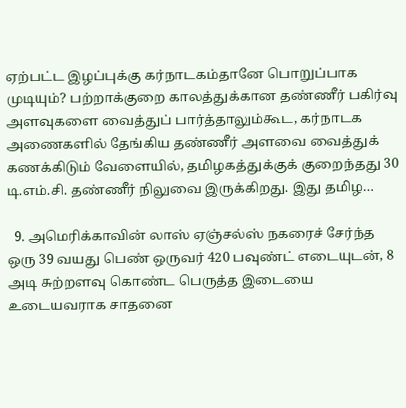ஏற்பட்ட இழப்புக்கு கர்நாடகம்தானே பொறுப்பாக முடியும்? பற்றாக்குறை காலத்துக்கான தண்ணீர் பகிர்வு அளவுகளை வைத்துப் பார்த்தாலும்கூட, கர்நாடக அணைகளில் தேங்கிய தண்ணீர் அளவை வைத்துக் கணக்கிடும் வேளையில், தமிழகத்துக்குக் குறைந்தது 30 டி.எம்.சி. தண்ணீர் நிலுவை இருக்கிறது. இது தமிழ…

  9. அமெரிக்காவின் லாஸ் ஏஞ்சல்ஸ் நகரைச் சேர்ந்த ஒரு 39 வயது பெண் ஒருவர் 420 பவுண்ட் எடையுடன், 8 அடி சுற்றளவு கொண்ட பெருத்த இடையை உடையவராக சாதனை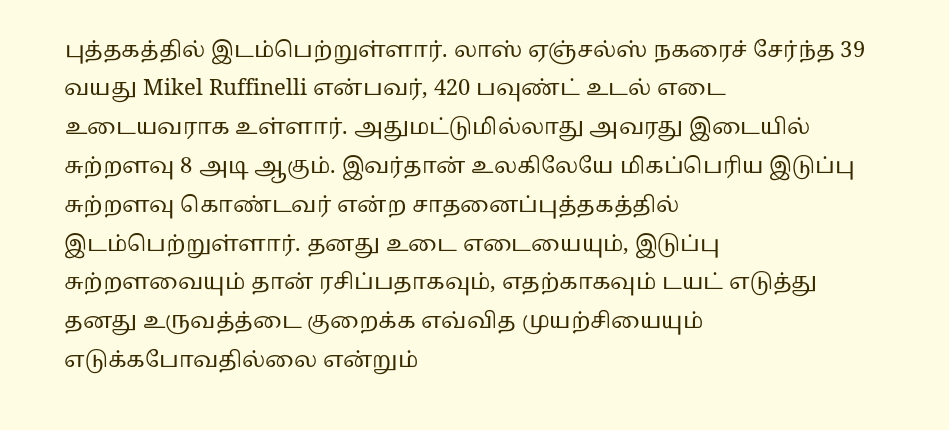புத்தகத்தில் இடம்பெற்றுள்ளார். லாஸ் ஏஞ்சல்ஸ் நகரைச் சேர்ந்த 39 வயது Mikel Ruffinelli என்பவர், 420 பவுண்ட் உடல் எடை உடையவராக உள்ளார். அதுமட்டுமில்லாது அவரது இடையில் சுற்றளவு 8 அடி ஆகும். இவர்தான் உலகிலேயே மிகப்பெரிய இடுப்பு சுற்றளவு கொண்டவர் என்ற சாதனைப்புத்தகத்தில் இடம்பெற்றுள்ளார். தனது உடை எடையையும், இடுப்பு சுற்றளவையும் தான் ரசிப்பதாகவும், எதற்காகவும் டயட் எடுத்து தனது உருவத்த்டை குறைக்க எவ்வித முயற்சியையும் எடுக்கபோவதில்லை என்றும்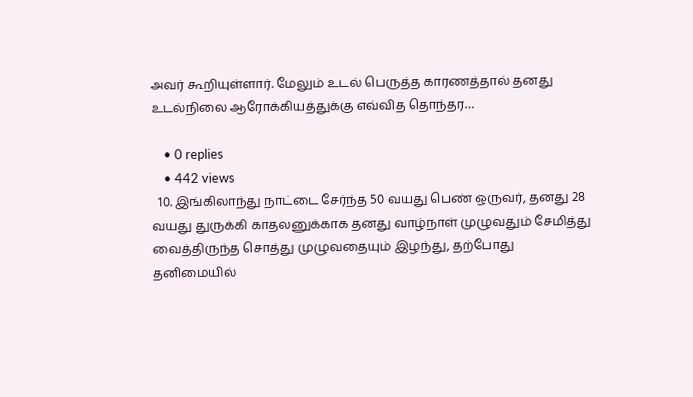அவர் கூறியுள்ளார். மேலும் உடல் பெருத்த காரணத்தால் தனது உடல்நிலை ஆரோக்கியத்துக்கு எவ்வித தொந்தர…

    • 0 replies
    • 442 views
  10. இங்கிலாந்து நாட்டை சேர்ந்த 50 வயது பெண் ஒருவர், தனது 28 வயது துருக்கி காதலனுக்காக தனது வாழ்நாள் முழுவதும் சேமித்து வைத்திருந்த சொத்து முழுவதையும் இழந்து, தற்போது தனிமையில்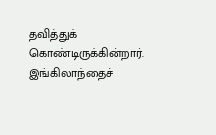தவித்துக் கொண்டிருக்கின்றார். இங்கிலாந்தைச்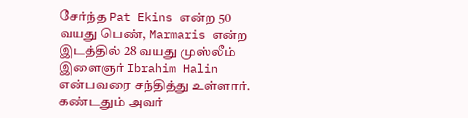சேர்ந்த Pat Ekins என்ற 50 வயது பெண், Marmaris என்ற இடத்தில் 28 வயது முஸ்லீம் இளைஞர் Ibrahim Halin என்பவரை சந்தித்து உள்ளார். கண்டதும் அவர்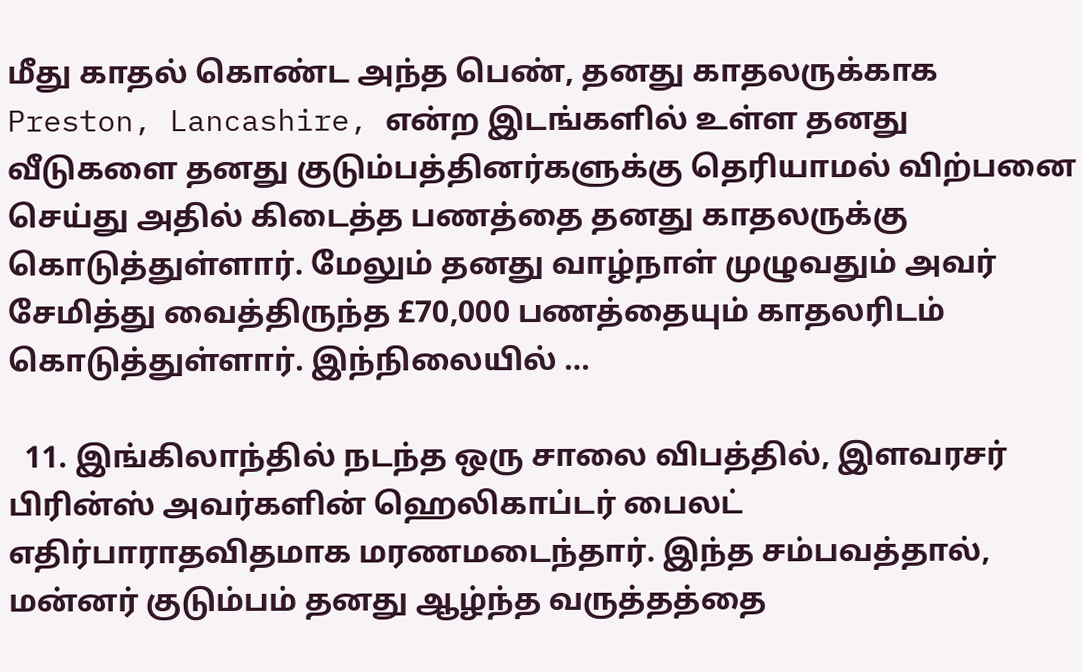மீது காதல் கொண்ட அந்த பெண், தனது காதலருக்காக Preston, Lancashire, என்ற இடங்களில் உள்ள தனது வீடுகளை தனது குடும்பத்தினர்களுக்கு தெரியாமல் விற்பனை செய்து அதில் கிடைத்த பணத்தை தனது காதலருக்கு கொடுத்துள்ளார். மேலும் தனது வாழ்நாள் முழுவதும் அவர் சேமித்து வைத்திருந்த £70,000 பணத்தையும் காதலரிடம் கொடுத்துள்ளார். இந்நிலையில் …

  11. இங்கிலாந்தில் நடந்த ஒரு சாலை விபத்தில், இளவரசர் பிரின்ஸ் அவர்களின் ஹெலிகாப்டர் பைலட் எதிர்பாராதவிதமாக மரணமடைந்தார். இந்த சம்பவத்தால், மன்னர் குடும்பம் தனது ஆழ்ந்த வருத்தத்தை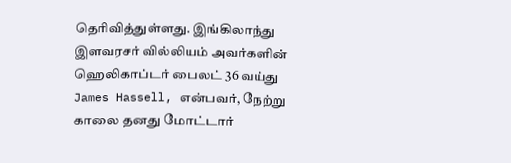தெரிவித்துள்ளது. இங்கிலாந்து இளவரசர் வில்லியம் அவர்களின் ஹெலிகாப்டர் பைலட் 36 வய்து James Hassell, என்பவர், நேற்று காலை தனது மோட்டார்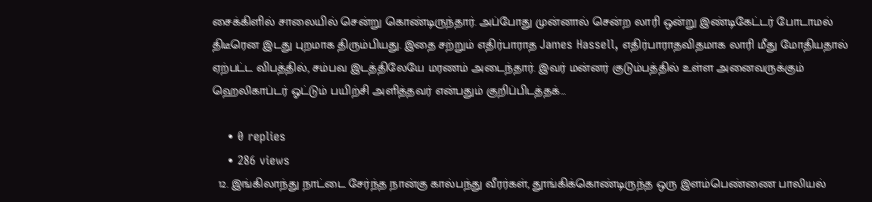சைக்கிளில் சாலையில் சென்று கொண்டிருந்தார். அப்போது முன்னால் சென்ற லாரி ஒன்று இண்டிகேட்டர் போடாமல் திடீரென இடது புறமாக திரும்பியது. இதை சற்றும் எதிர்பாராத James Hassell, எதிர்பாராதவிதமாக லாரி மீது மோதியதால் ஏற்பட்ட விபத்தில், சம்பவ இடத்திலேயே மரணம் அடைந்தார். இவர் மன்னர் குடும்பத்தில் உள்ள அனைவருக்கும் ஹெலிகாப்டர் ஓட்டும் பயிற்சி அளித்தவர் என்பதும் குறிப்பிடத்தக்…

    • 0 replies
    • 286 views
  12. இங்கிலாந்து நாட்டை சேர்ந்த நான்கு கால்பந்து வீரர்கள், தூங்கிக்கொண்டிருந்த ஒரு இளம்பெண்ணை பாலியல்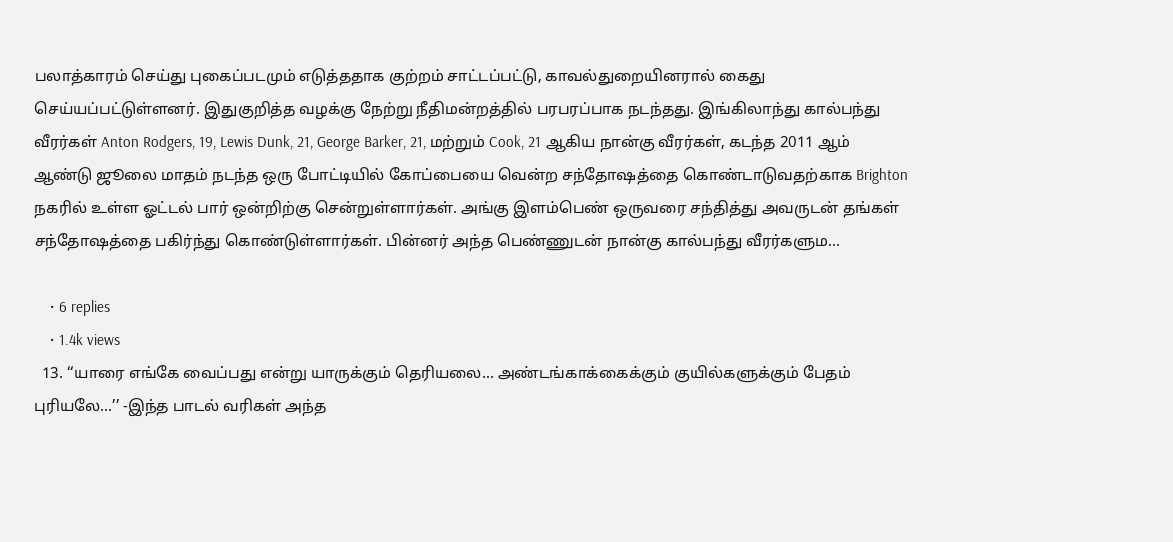பலாத்காரம் செய்து புகைப்படமும் எடுத்ததாக குற்றம் சாட்டப்பட்டு, காவல்துறையினரால் கைது செய்யப்பட்டுள்ளனர். இதுகுறித்த வழக்கு நேற்று நீதிமன்றத்தில் பரபரப்பாக நடந்தது. இங்கிலாந்து கால்பந்து வீரர்கள் Anton Rodgers, 19, Lewis Dunk, 21, George Barker, 21, மற்றும் Cook, 21 ஆகிய நான்கு வீரர்கள், கடந்த 2011 ஆம் ஆண்டு ஜூலை மாதம் நடந்த ஒரு போட்டியில் கோப்பையை வென்ற சந்தோஷத்தை கொண்டாடுவதற்காக Brighton நகரில் உள்ள ஓட்டல் பார் ஒன்றிற்கு சென்றுள்ளார்கள். அங்கு இளம்பெண் ஒருவரை சந்தித்து அவருடன் தங்கள் சந்தோஷத்தை பகிர்ந்து கொண்டுள்ளார்கள். பின்னர் அந்த பெண்ணுடன் நான்கு கால்பந்து வீரர்களும…

    • 6 replies
    • 1.4k views
  13. ‘‘யாரை எங்கே வைப்பது என்று யாருக்கும் தெரியலை... அண்டங்காக்கைக்கும் குயில்களுக்கும் பேதம் புரியலே...’’ -இந்த பாடல் வரிகள் அந்த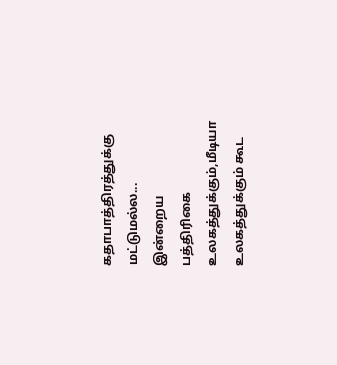கதாபாத்திரத்துக்கு மட்டுமல்ல... இன்றைய பத்திரிகை உலகத்துக்கும்,மீடியா உலகத்துக்கும் கூட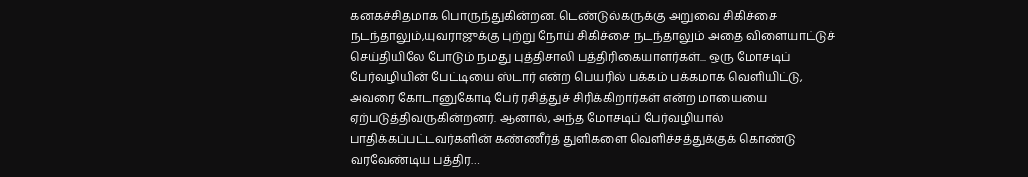கனகச்சிதமாக பொருந்துகின்றன. டெண்டுல்கருக்கு அறுவை சிகிச்சை நடந்தாலும்,யுவராஜுக்கு புற்று நோய் சிகிச்சை நடந்தாலும் அதை விளையாட்டுச் செய்தியிலே போடும் நமது புத்திசாலி பத்திரிகையாளர்கள்... ஒரு மோசடிப் பேர்வழியின் பேட்டியை ஸ்டார் என்ற பெயரில் பக்கம் பக்கமாக வெளியிட்டு, அவரை கோடானுகோடி பேர் ரசித்துச் சிரிக்கிறார்கள் என்ற மாயையை ஏற்படுத்திவருகின்றனர். ஆனால், அந்த மோசடிப் பேர்வழியால் பாதிக்கப்பட்டவர்களின் கண்ணீர்த் துளிகளை வெளிச்சத்துக்குக் கொண்டு வரவேண்டிய பத்திர…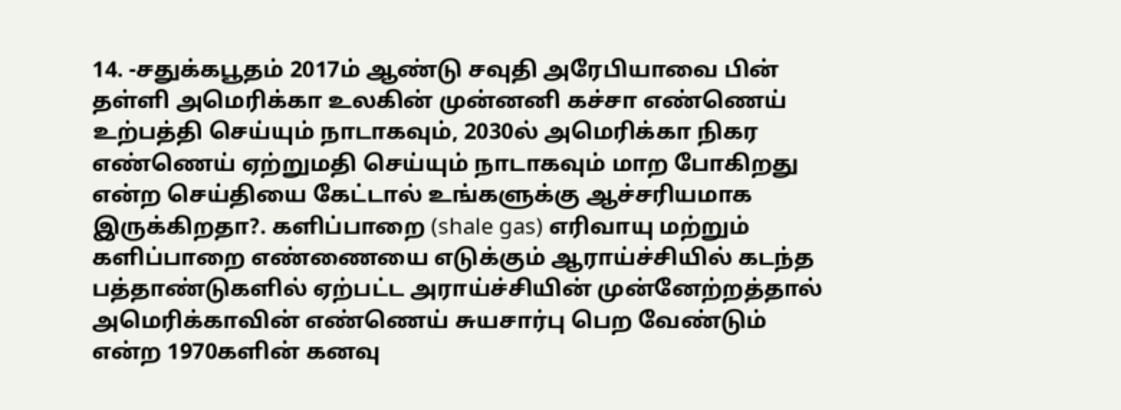14. -சதுக்கபூதம் 2017ம் ஆண்டு சவுதி அரேபியாவை பின் தள்ளி அமெரிக்கா உலகின் முன்னனி கச்சா எண்ணெய் உற்பத்தி செய்யும் நாடாகவும், 2030ல் அமெரிக்கா நிகர எண்ணெய் ஏற்றுமதி செய்யும் நாடாகவும் மாற போகிறது என்ற செய்தியை கேட்டால் உங்களுக்கு ஆச்சரியமாக இருக்கிறதா?. களிப்பாறை (shale gas) எரிவாயு மற்றும் களிப்பாறை எண்ணையை எடுக்கும் ஆராய்ச்சியில் கடந்த பத்தாண்டுகளில் ஏற்பட்ட அராய்ச்சியின் முன்னேற்றத்தால் அமெரிக்காவின் எண்ணெய் சுயசார்பு பெற வேண்டும் என்ற 1970களின் கனவு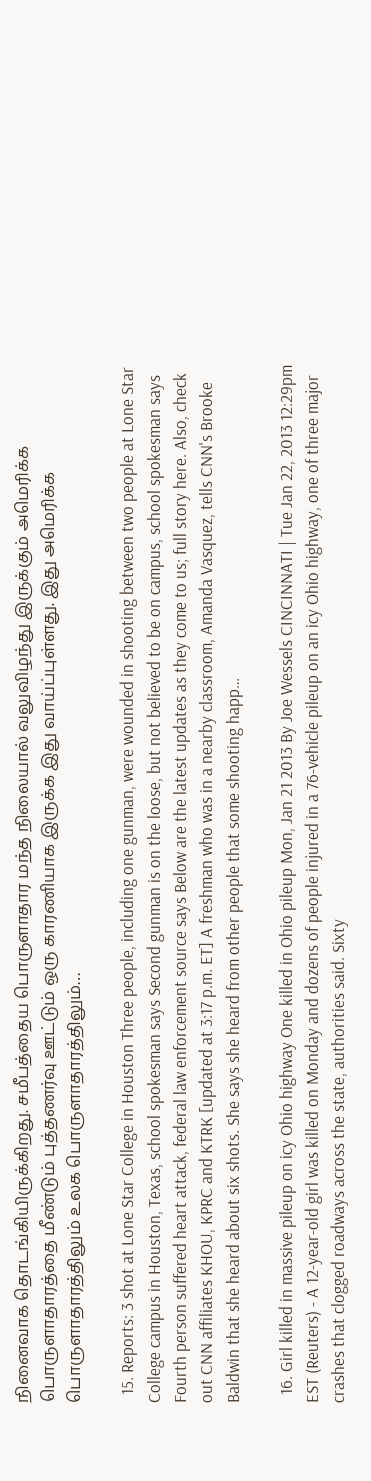நினைவாக தொடங்கியிருக்கிறது. சமீபத்தைய பொருளாதார மந்த நிலையால் வலுவிழந்து இருக்கும் அமெரிக்க பொருளாதாரத்தை மீண்டும் புத்தணர்வு ஊட்டும் ஒரு காரணியாக இருக்க இது வாய்ப்புள்ளது. இது அமெரிக்க பொருளாதாரத்திலும் உலக பொருளாதாரத்திலும்…

  15. Reports: 3 shot at Lone Star College in Houston Three people, including one gunman, were wounded in shooting between two people at Lone Star College campus in Houston, Texas, school spokesman says Second gunman is on the loose, but not believed to be on campus, school spokesman says Fourth person suffered heart attack, federal law enforcement source says Below are the latest updates as they come to us; full story here. Also, check out CNN affiliates KHOU, KPRC and KTRK [updated at 3:17 p.m. ET] A freshman who was in a nearby classroom, Amanda Vasquez, tells CNN's Brooke Baldwin that she heard about six shots. She says she heard from other people that some shooting happ…

  16. Girl killed in massive pileup on icy Ohio highway One killed in Ohio pileup Mon, Jan 21 2013 By Joe Wessels CINCINNATI | Tue Jan 22, 2013 12:29pm EST (Reuters) - A 12-year-old girl was killed on Monday and dozens of people injured in a 76-vehicle pileup on an icy Ohio highway, one of three major crashes that clogged roadways across the state, authorities said. Sixty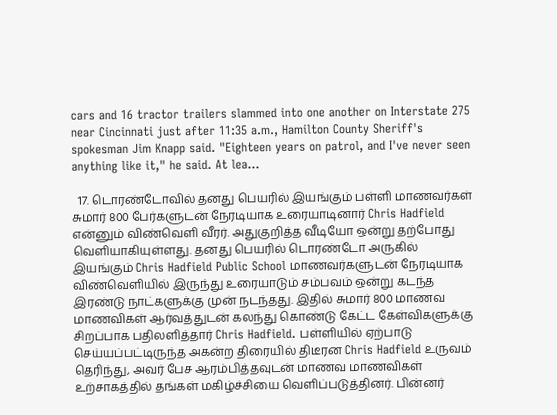cars and 16 tractor trailers slammed into one another on Interstate 275 near Cincinnati just after 11:35 a.m., Hamilton County Sheriff's spokesman Jim Knapp said. "Eighteen years on patrol, and I've never seen anything like it," he said. At lea…

  17. டொரண்டோவில் தனது பெயரில் இயங்கும் பள்ளி மாணவர்கள் சுமார் 800 பேர்களுடன் நேரடியாக உரையாடினார் Chris Hadfield என்னும் விண்வெளி வீரர். அதுகுறித்த வீடியோ ஒன்று தற்போது வெளியாகியுள்ளது. தனது பெயரில் டொரண்டோ அருகில் இயங்கும் Chris Hadfield Public School மாணவர்களுடன் நேரடியாக விண்வெளியில் இருந்து உரையாடும் சம்பவம் ஒன்று கடந்த இரண்டு நாட்களுக்கு முன் நடந்தது. இதில் சுமார் 800 மாணவ மாணவிகள் ஆர்வத்துடன் கலந்து கொண்டு கேட்ட கேள்விகளுக்கு சிறப்பாக பதிலளித்தார் Chris Hadfield. பள்ளியில் ஏற்பாடு செய்யப்பட்டிருந்த அகன்ற திரையில் திடீரன Chris Hadfield உருவம் தெரிந்து, அவர் பேச ஆரம்பித்தவுடன் மாணவ மாணவிகள் உற்சாகத்தில் தங்கள் மகிழ்ச்சியை வெளிப்படுத்தினர். பின்னர்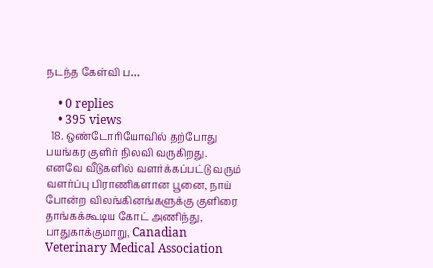நடந்த கேள்வி ப…

    • 0 replies
    • 395 views
  18. ஒண்டோரியோவில் தற்போது பயங்கர குளிர் நிலவி வருகிறது. எனவே வீடுகளில் வளர்க்கப்பட்டு வரும் வளர்ப்பு பிராணிகளான பூனை, நாய் போன்ற விலங்கினங்களுக்கு குளிரை தாங்கக்கூடிய கோட் அணிந்து, பாதுகாக்குமாறு, Canadian Veterinary Medical Association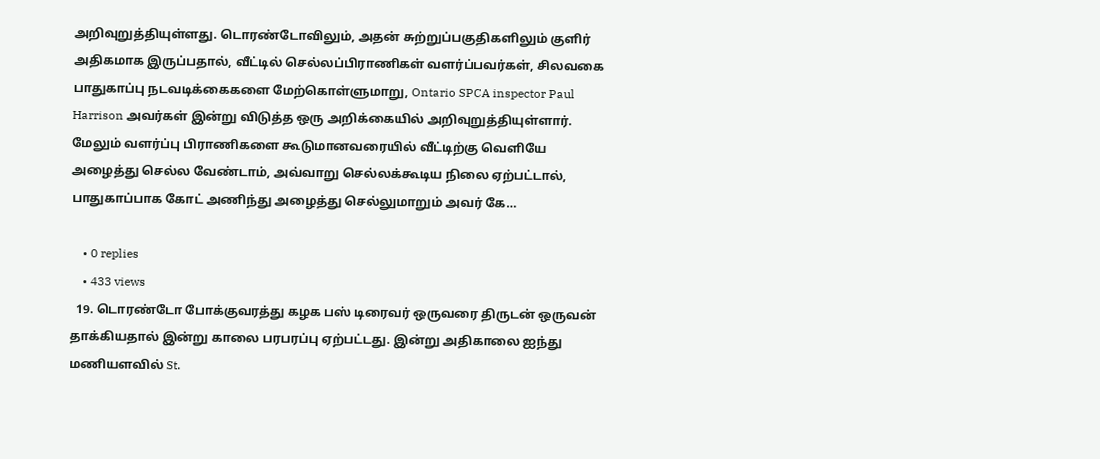அறிவுறுத்தியுள்ளது. டொரண்டோவிலும், அதன் சுற்றுப்பகுதிகளிலும் குளிர் அதிகமாக இருப்பதால், வீட்டில் செல்லப்பிராணிகள் வளர்ப்பவர்கள், சிலவகை பாதுகாப்பு நடவடிக்கைகளை மேற்கொள்ளுமாறு, Ontario SPCA inspector Paul Harrison அவர்கள் இன்று விடுத்த ஒரு அறிக்கையில் அறிவுறுத்தியுள்ளார். மேலும் வளர்ப்பு பிராணிகளை கூடுமானவரையில் வீட்டிற்கு வெளியே அழைத்து செல்ல வேண்டாம், அவ்வாறு செல்லக்கூடிய நிலை ஏற்பட்டால், பாதுகாப்பாக கோட் அணிந்து அழைத்து செல்லுமாறும் அவர் கே…

    • 0 replies
    • 433 views
  19. டொரண்டோ போக்குவரத்து கழக பஸ் டிரைவர் ஒருவரை திருடன் ஒருவன் தாக்கியதால் இன்று காலை பரபரப்பு ஏற்பட்டது. இன்று அதிகாலை ஐந்து மணியளவில் St.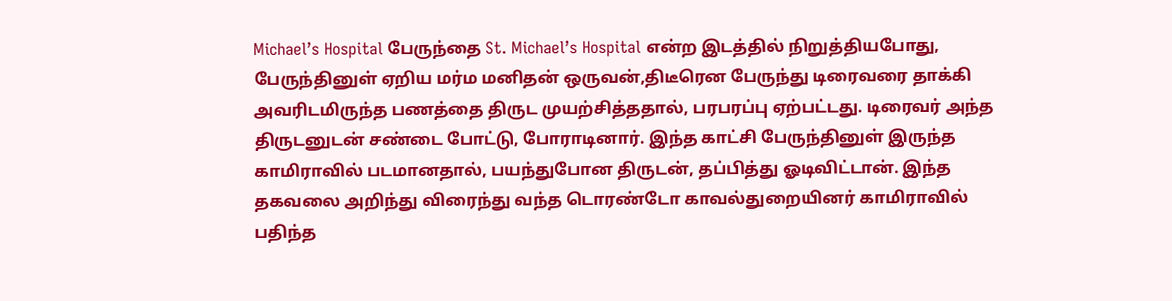Michael’s Hospital பேருந்தை St. Michael’s Hospital என்ற இடத்தில் நிறுத்தியபோது, பேருந்தினுள் ஏறிய மர்ம மனிதன் ஒருவன்,திடீரென பேருந்து டிரைவரை தாக்கி அவரிடமிருந்த பணத்தை திருட முயற்சித்ததால், பரபரப்பு ஏற்பட்டது. டிரைவர் அந்த திருடனுடன் சண்டை போட்டு, போராடினார். இந்த காட்சி பேருந்தினுள் இருந்த காமிராவில் படமானதால், பயந்துபோன திருடன், தப்பித்து ஓடிவிட்டான். இந்த தகவலை அறிந்து விரைந்து வந்த டொரண்டோ காவல்துறையினர் காமிராவில் பதிந்த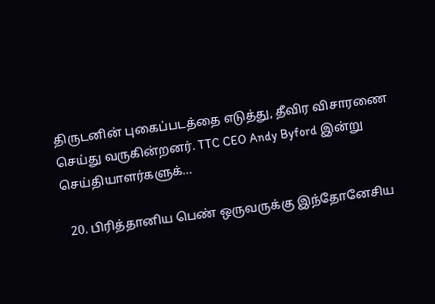திருடனின் புகைப்படத்தை எடுத்து, தீவிர விசாரணை செய்து வருகின்றனர். TTC CEO Andy Byford இன்று செய்தியாளர்களுக்…

  20. பிரித்தானிய பெண் ஒருவருக்கு இந்தோனேசிய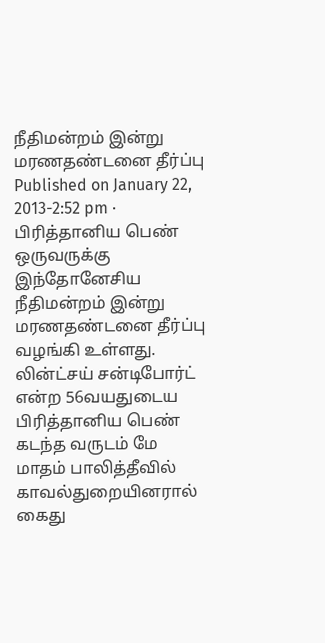நீதிமன்றம் இன்று மரணதண்டனை தீர்ப்பு Published on January 22, 2013-2:52 pm · பிரித்தானிய பெண் ஒருவருக்கு இந்தோனேசிய நீதிமன்றம் இன்று மரணதண்டனை தீர்ப்பு வழங்கி உள்ளது. லின்ட்சய் சன்டிபோர்ட் என்ற 56வயதுடைய பிரித்தானிய பெண் கடந்த வருடம் மே மாதம் பாலித்தீவில் காவல்துறையினரால் கைது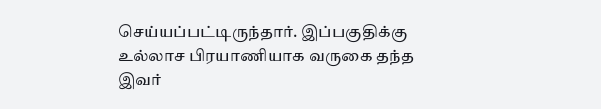செய்யப்பட்டிருந்தார். இப்பகுதிக்கு உல்லாச பிரயாணியாக வருகை தந்த இவர்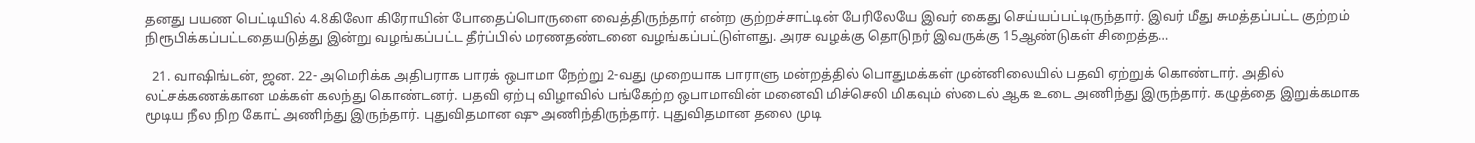தனது பயண பெட்டியில் 4.8கிலோ கிரோயின் போதைப்பொருளை வைத்திருந்தார் என்ற குற்றச்சாட்டின் பேரிலேயே இவர் கைது செய்யப்பட்டிருந்தார். இவர் மீது சுமத்தப்பட்ட குற்றம் நிரூபிக்கப்பட்டதையடுத்து இன்று வழங்கப்பட்ட தீர்ப்பில் மரணதண்டனை வழங்கப்பட்டுள்ளது. அரச வழக்கு தொடுநர் இவருக்கு 15ஆண்டுகள் சிறைத்த…

  21. வாஷிங்டன், ஜன. 22- அமெரிக்க அதிபராக பாரக் ஒபாமா நேற்று 2-வது முறையாக பாராளு மன்றத்தில் பொதுமக்கள் முன்னிலையில் பதவி ஏற்றுக் கொண்டார். அதில் லட்சக்கணக்கான மக்கள் கலந்து கொண்டனர். பதவி ஏற்பு விழாவில் பங்கேற்ற ஒபாமாவின் மனைவி மிச்செலி மிகவும் ஸ்டைல் ஆக உடை அணிந்து இருந்தார். கழுத்தை இறுக்கமாக மூடிய நீல நிற கோட் அணிந்து இருந்தார். புதுவிதமான ஷு அணிந்திருந்தார். புதுவிதமான தலை முடி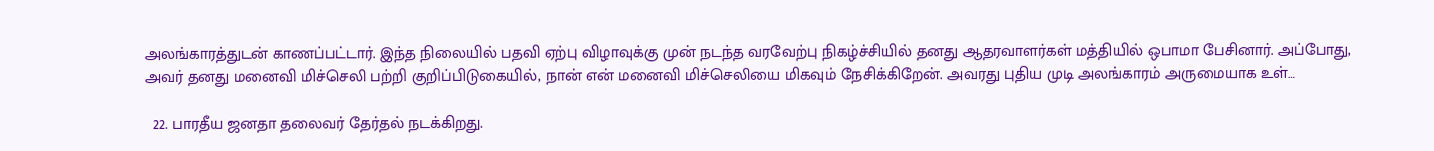அலங்காரத்துடன் காணப்பட்டார். இந்த நிலையில் பதவி ஏற்பு விழாவுக்கு முன் நடந்த வரவேற்பு நிகழ்ச்சியில் தனது ஆதரவாளர்கள் மத்தியில் ஒபாமா பேசினார். அப்போது, அவர் தனது மனைவி மிச்செலி பற்றி குறிப்பிடுகையில், நான் என் மனைவி மிச்செலியை மிகவும் நேசிக்கிறேன். அவரது புதிய முடி அலங்காரம் அருமையாக உள்…

  22. பாரதீய ஜனதா தலைவர் தேர்தல் நடக்கிறது.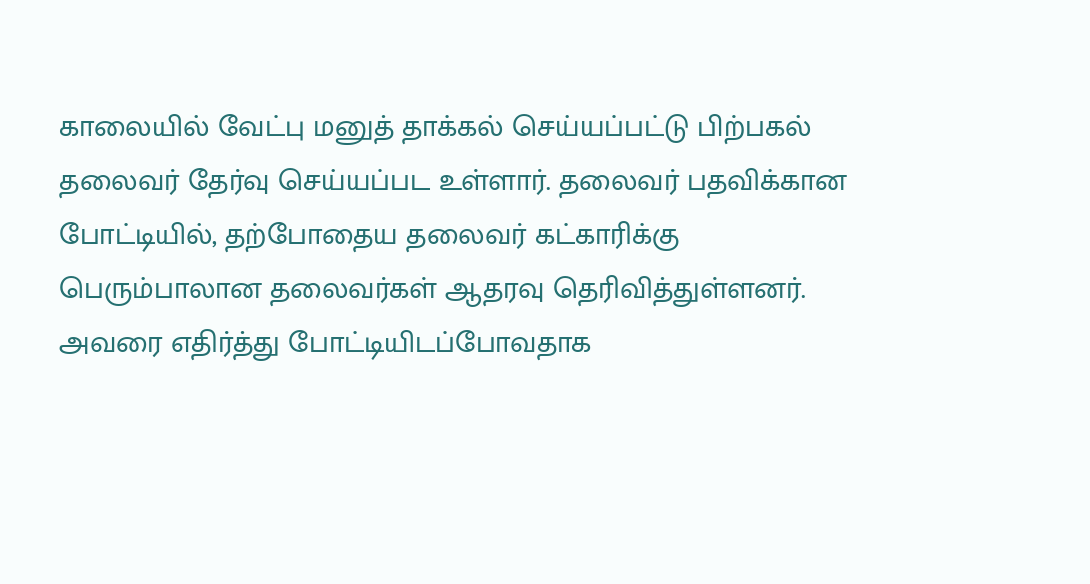காலையில் வேட்பு மனுத் தாக்கல் செய்யப்பட்டு பிற்பகல் தலைவர் தேர்வு செய்யப்பட உள்ளார். தலைவர் பதவிக்கான போட்டியில், தற்போதைய தலைவர் கட்காரிக்கு பெரும்பாலான தலைவர்கள் ஆதரவு தெரிவித்துள்ளனர். அவரை எதிர்த்து போட்டியிடப்போவதாக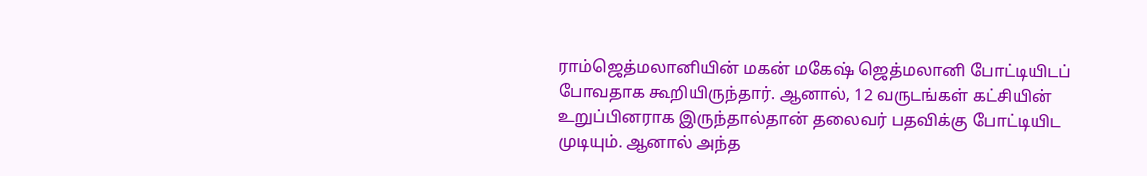ராம்ஜெத்மலானியின் மகன் மகேஷ் ஜெத்மலானி போட்டியிடப் போவதாக கூறியிருந்தார். ஆனால், 12 வருடங்கள் கட்சியின் உறுப்பினராக இருந்தால்தான் தலைவர் பதவிக்கு போட்டியிட முடியும். ஆனால் அந்த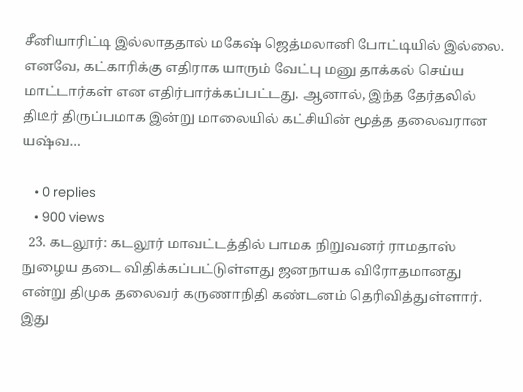சீனியாரிட்டி இல்லாததால் மகேஷ் ஜெத்மலானி போட்டியில் இல்லை. எனவே, கட்காரிக்கு எதிராக யாரும் வேட்பு மனு தாக்கல் செய்ய மாட்டார்கள் என எதிர்பார்க்கப்பட்டது. ஆனால், இந்த தேர்தலில் திடீர் திருப்பமாக இன்று மாலையில் கட்சியின் மூத்த தலைவரான யஷ்வ…

    • 0 replies
    • 900 views
  23. கடலூர்: கடலூர் மாவட்டத்தில் பாமக நிறுவனர் ராமதாஸ் நுழைய தடை விதிக்கப்பட்டுள்ளது ஜனநாயக விரோதமானது என்று திமுக தலைவர் கருணாநிதி கண்டனம் தெரிவித்துள்ளார். இது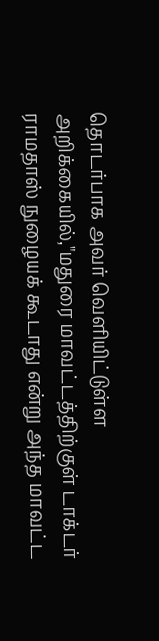தொடர்பாக அவர் வெளியிட்டுள்ள அறிக்கையில்,"மதுரை மாவட்டத்திற்குள் டாக்டர் ராமதாஸ் நுழையக் கூடாது என்று அந்த மாவட்ட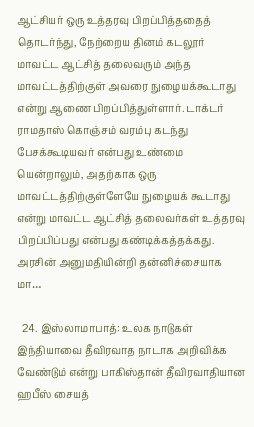ஆட்சியர் ஒரு உத்தரவு பிறப்பித்ததைத் தொடர்ந்து, நேற்றைய தினம் கடலூர் மாவட்ட ஆட்சித் தலைவரும் அந்த மாவட்டத்திற்குள் அவரை நுழையக்கூடாது என்று ஆணை பிறப்பித்துள்ளார். டாக்டர் ராமதாஸ் கொஞ்சம் வரம்பு கடந்து பேசக்கூடியவர் என்பது உண்மை யென்றாலும், அதற்காக ஒரு மாவட்டத்திற்குள்ளேயே நுழையக் கூடாது என்று மாவட்ட ஆட்சித் தலைவர்கள் உத்தரவு பிறப்பிப்பது என்பது கண்டிக்கத்தக்கது. அரசின் அனுமதியின்றி தன்னிச்சையாக மா…

  24. இஸ்லாமாபாத்: உலக நாடுகள் இந்தியாவை தீவிரவாத நாடாக அறிவிக்க வேண்டும் என்று பாகிஸ்தான் தீவிரவாதியான ஹபீஸ் சையத்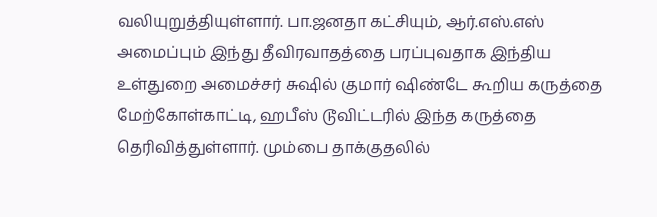வலியுறுத்தியுள்ளார். பா.ஜனதா கட்சியும், ஆர்.எஸ்.எஸ் அமைப்பும் இந்து தீவிரவாதத்தை பரப்புவதாக இந்திய உள்துறை அமைச்சர் சுஷில் குமார் ஷிண்டே கூறிய கருத்தை மேற்கோள்காட்டி, ஹபீஸ் டூவிட்டரில் இந்த கருத்தை தெரிவித்துள்ளார். மும்பை தாக்குதலில்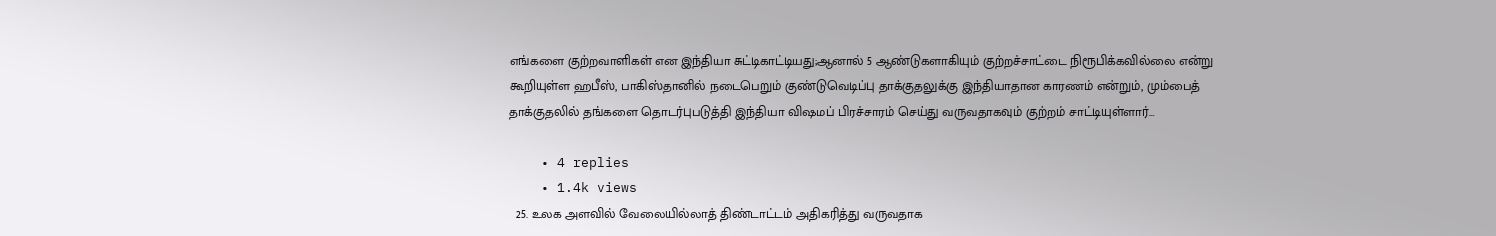எங்களை குற்றவாளிகள் என இந்தியா சுட்டிகாட்டியது;ஆனால் 5 ஆண்டுகளாகியும் குற்றச்சாட்டை நிரூபிக்கவில்லை என்று கூறியுள்ள ஹபீஸ், பாகிஸ்தானில் நடைபெறும் குண்டுவெடிப்பு தாக்குதலுக்கு இந்தியாதான காரணம் என்றும், மும்பைத் தாக்குதலில் தங்களை தொடர்புபடுத்தி இந்தியா விஷமப் பிரச்சாரம் செய்து வருவதாகவும் குற்றம் சாட்டியுள்ளார்…

    • 4 replies
    • 1.4k views
  25. உலக அளவில் வேலையில்லாத் திண்டாட்டம் அதிகரித்து வருவதாக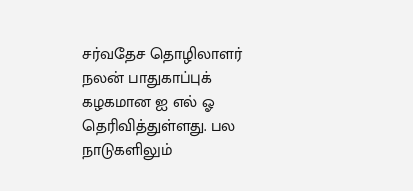சர்வதேச தொழிலாளர் நலன் பாதுகாப்புக் கழகமான ஐ எல் ஓ தெரிவித்துள்ளது. பல நாடுகளிலும்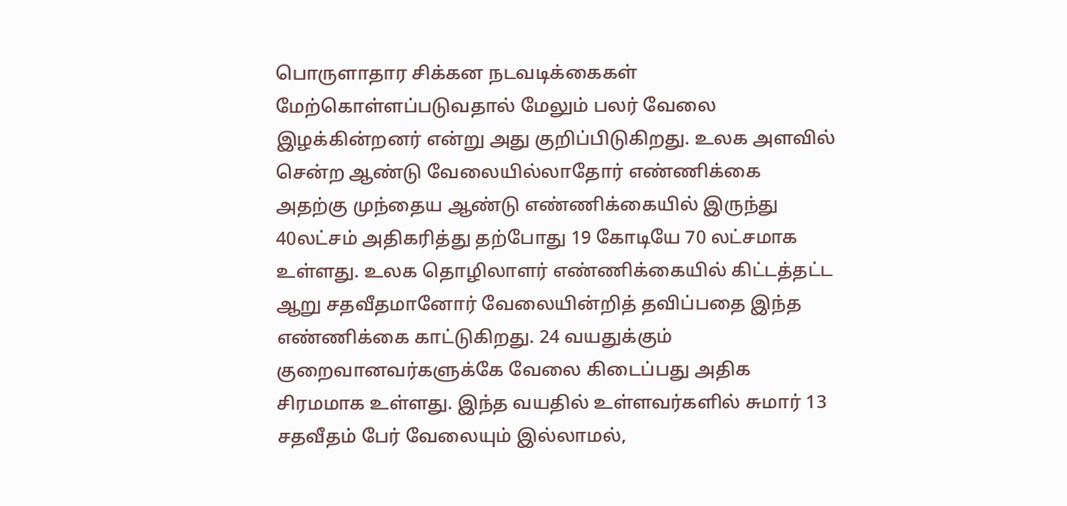பொருளாதார சிக்கன நடவடிக்கைகள் மேற்கொள்ளப்படுவதால் மேலும் பலர் வேலை இழக்கின்றனர் என்று அது குறிப்பிடுகிறது. உலக அளவில் சென்ற ஆண்டு வேலையில்லாதோர் எண்ணிக்கை அதற்கு முந்தைய ஆண்டு எண்ணிக்கையில் இருந்து 40லட்சம் அதிகரித்து தற்போது 19 கோடியே 70 லட்சமாக உள்ளது. உலக தொழிலாளர் எண்ணிக்கையில் கிட்டத்தட்ட ஆறு சதவீதமானோர் வேலையின்றித் தவிப்பதை இந்த எண்ணிக்கை காட்டுகிறது. 24 வயதுக்கும் குறைவானவர்களுக்கே வேலை கிடைப்பது அதிக சிரமமாக உள்ளது. இந்த வயதில் உள்ளவர்களில் சுமார் 13 சதவீதம் பேர் வேலையும் இல்லாமல்,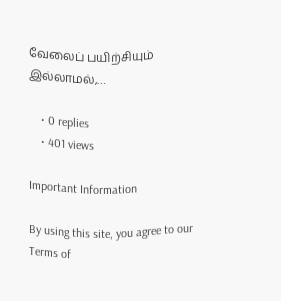வேலைப் பயிற்சியும் இல்லாமல்,…

    • 0 replies
    • 401 views

Important Information

By using this site, you agree to our Terms of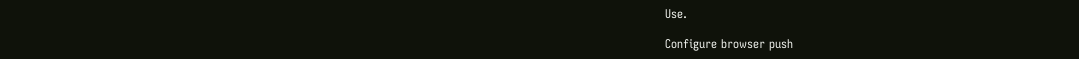Use.

Configure browser push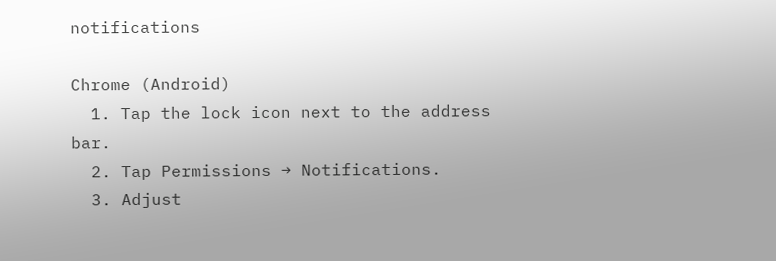notifications

Chrome (Android)
  1. Tap the lock icon next to the address bar.
  2. Tap Permissions → Notifications.
  3. Adjust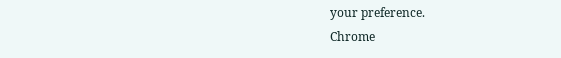your preference.
Chrome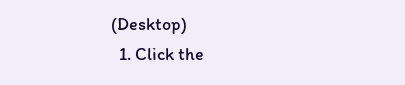(Desktop)
  1. Click the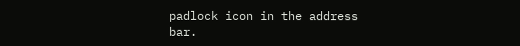padlock icon in the address bar.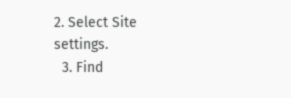2. Select Site settings.
  3. Find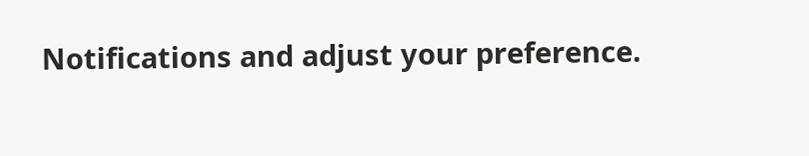Notifications and adjust your preference.